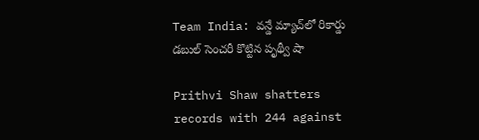Team India: వన్డే మ్యాచ్‌లో రికార్డు డబుల్ సెంచరీ కొట్టిన పృథ్వీ షా

Prithvi Shaw shatters records with 244 against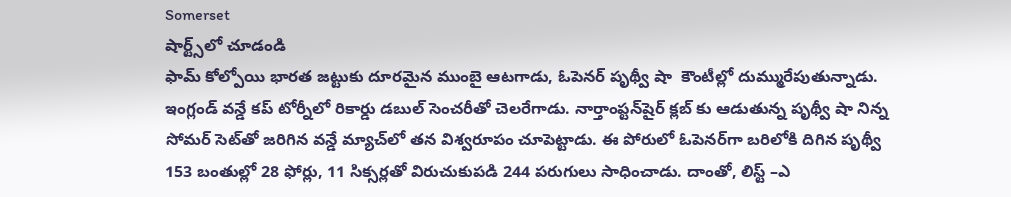Somerset
షార్ట్స్‌లో చూడండి
ఫామ్ కోల్పోయి భారత జట్టుకు దూరమైన ముంబై ఆటగాడు, ఓపెనర్ పృథ్వీ షా  కౌంటీల్లో దుమ్మురేపుతున్నాడు. ఇంగ్లండ్ వన్డే కప్‌ టోర్నీలో రికార్డు డబుల్‌ సెంచరీతో చెలరేగాడు. నార్తాంప్టన్‌షైర్‌ క్లబ్‌ కు ఆడుతున్న పృథ్వీ షా నిన్న సోమర్‌ సెట్‌తో జరిగిన వన్డే మ్యాచ్‌లో తన విశ్వరూపం చూపెట్టాడు. ఈ పోరులో ఓపెనర్‌‌గా బరిలోకి దిగిన పృథ్వీ 153 బంతుల్లో 28 ఫోర్లు, 11 సిక్సర్లతో విరుచుకుపడి 244 పరుగులు సాధించాడు. దాంతో, లిస్ట్ –ఎ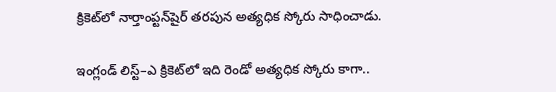క్రికెట్‌లో నార్తాంప్టన్‌షైర్ తరపున అత్యధిక స్కోరు సాధించాడు.

ఇంగ్లండ్ లిస్ట్–ఎ క్రికెట్‌లో ఇది రెండో అత్యధిక స్కోరు కాగా..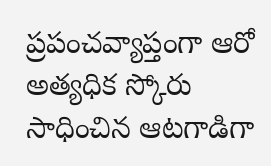ప్రపంచవ్యాప్తంగా ఆరో అత్యధిక స్కోరు సాధించిన ఆటగాడిగా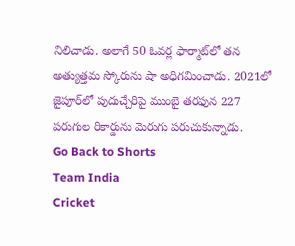నిలిచాడు. అలాగే 50 ఓవర్ల ఫార్మాట్‌లో తన అత్యుత్తమ స్కోరును షా అధిగమించాడు. 2021లో జైపూర్‌లో పుదుచ్చేరిపై ముంబై తరఫున 227 పరుగుల రికార్డును మెరుగు పరుచుకున్నాడు.
Go Back to Shorts
Team India
Cricket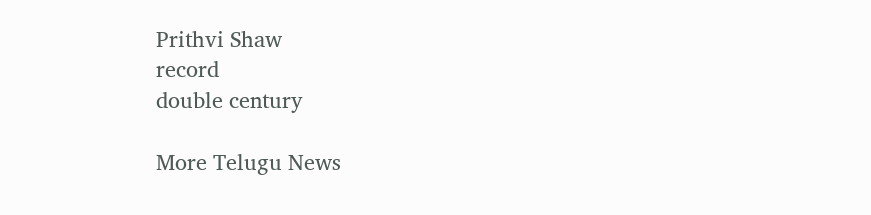Prithvi Shaw
record
double century

More Telugu News